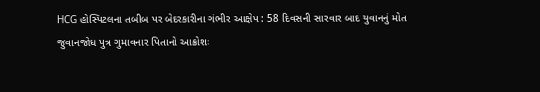HCG હોસ્પિટલના તબીબ પર બેદરકારીના ગંભીર આક્ષેપ : 58 દિવસની સારવાર બાદ યુવાનનું મોત
જુવાનજોધ પુત્ર ગુમાવનાર પિતાનો આક્રોશઃ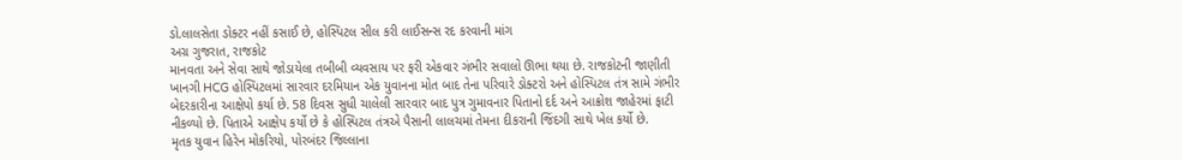ડો.લાલસેતા ડોક્ટર નહીં કસાઈ છે, હોસ્પિટલ સીલ કરી લાઈસન્સ રદ કરવાની માંગ
અગ્ર ગુજરાત, રાજકોટ
માનવતા અને સેવા સાથે જોડાયેલા તબીબી વ્યવસાય પર ફરી એકવાર ગંભીર સવાલો ઊભા થયા છે. રાજકોટની જાણીતી ખાનગી HCG હોસ્પિટલમાં સારવાર દરમિયાન એક યુવાનના મોત બાદ તેના પરિવારે ડોક્ટરો અને હોસ્પિટલ તંત્ર સામે ગંભીર બેદરકારીના આક્ષેપો કર્યા છે. 58 દિવસ સુધી ચાલેલી સારવાર બાદ પુત્ર ગુમાવનાર પિતાનો દર્દ અને આક્રોશ જાહેરમાં ફાટી નીકળ્યો છે. પિતાએ આક્ષેપ કર્યો છે કે હોસ્પિટલ તંત્રએ પૈસાની લાલચમાં તેમના દીકરાની જિંદગી સાથે ખેલ કર્યો છે.
મૃતક યુવાન હિરેન મોકરિયો, પોરબંદર જિલ્લાના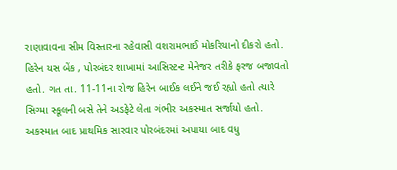રાણાવાવના સીમ વિસ્તારના રહેવાસી વશરામભાઈ મોકરિયાનો દીકરો હતો. હિરેન યસ બેંક , પોરબંદર શાખામાં આસિસ્ટન્ટ મેનેજર તરીકે ફરજ બજાવતો હતો. ગત તા. 11-11ના રોજ હિરેન બાઈક લઈને જઈ રહ્યો હતો ત્યારે સિગ્મા સ્કૂલની બસે તેને અડફેટે લેતા ગંભીર અકસ્માત સર્જાયો હતો. અકસ્માત બાદ પ્રાથમિક સારવાર પોરબંદરમાં અપાયા બાદ વધુ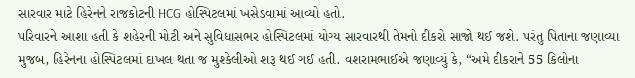સારવાર માટે હિરેનને રાજકોટની HCG હોસ્પિટલમાં ખસેડવામાં આવ્યો હતો.
પરિવારને આશા હતી કે શહેરની મોટી અને સુવિધાસભર હોસ્પિટલમાં યોગ્ય સારવારથી તેમનો દીકરો સાજો થઈ જશે. પરંતુ પિતાના જણાવ્યા મુજબ, હિરેનના હોસ્પિટલમાં દાખલ થતા જ મુશ્કેલીઓ શરૂ થઈ ગઈ હતી. વશરામભાઈએ જણાવ્યું કે, “અમે દીકરાને 55 કિલોના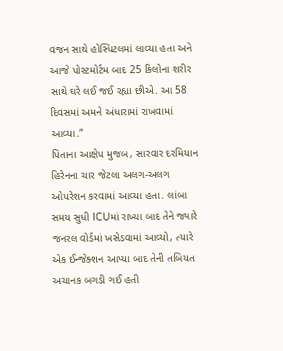વજન સાથે હોસ્પિટલમાં લાવ્યા હતા અને આજે પોસ્ટમોર્ટમ બાદ 25 કિલોના શરીર સાથે ઘરે લઈ જઈ રહ્યા છીએ. આ 58 દિવસમાં અમને અંધારામાં રાખવામાં આવ્યા.”
પિતાના આક્ષેપ મુજબ, સારવાર દરમિયાન હિરેનના ચાર જેટલા અલગ-અલગ ઓપરેશન કરવામાં આવ્યા હતા. લાંબા સમય સુધી ICUમાં રાખ્યા બાદ તેને જ્યારે જનરલ વોર્ડમાં ખસેડવામાં આવ્યો, ત્યારે એક ઈન્જેક્શન આપ્યા બાદ તેની તબિયત અચાનક બગડી ગઈ હતી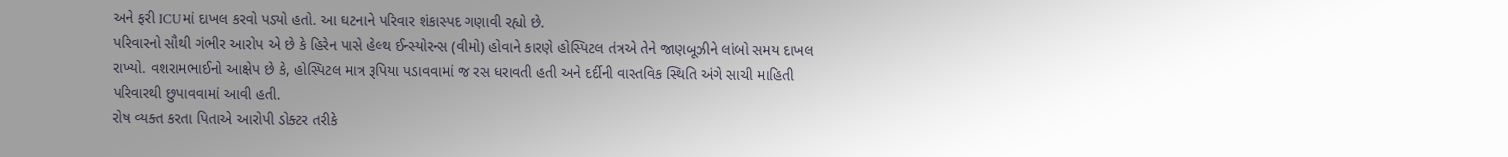અને ફરી ICUમાં દાખલ કરવો પડ્યો હતો. આ ઘટનાને પરિવાર શંકાસ્પદ ગણાવી રહ્યો છે.
પરિવારનો સૌથી ગંભીર આરોપ એ છે કે હિરેન પાસે હેલ્થ ઈન્સ્યોરન્સ (વીમો) હોવાને કારણે હોસ્પિટલ તંત્રએ તેને જાણબૂઝીને લાંબો સમય દાખલ રાખ્યો. વશરામભાઈનો આક્ષેપ છે કે, હોસ્પિટલ માત્ર રૂપિયા પડાવવામાં જ રસ ધરાવતી હતી અને દર્દીની વાસ્તવિક સ્થિતિ અંગે સાચી માહિતી પરિવારથી છુપાવવામાં આવી હતી.
રોષ વ્યક્ત કરતા પિતાએ આરોપી ડોક્ટર તરીકે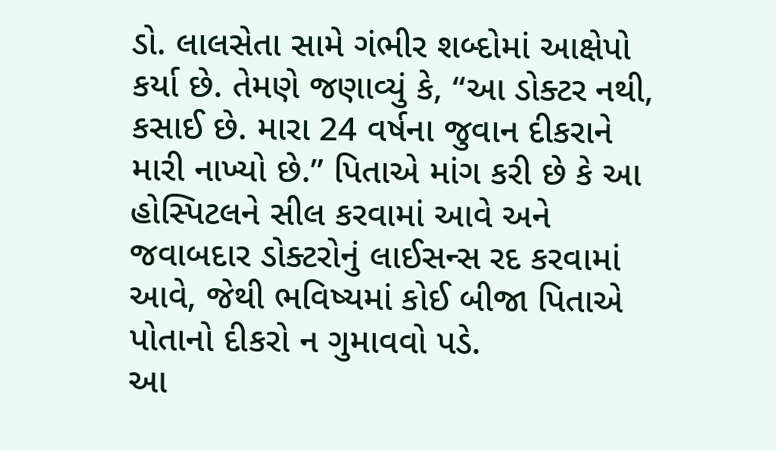ડો. લાલસેતા સામે ગંભીર શબ્દોમાં આક્ષેપો કર્યા છે. તેમણે જણાવ્યું કે, “આ ડોક્ટર નથી, કસાઈ છે. મારા 24 વર્ષના જુવાન દીકરાને મારી નાખ્યો છે.” પિતાએ માંગ કરી છે કે આ હોસ્પિટલને સીલ કરવામાં આવે અને જવાબદાર ડોક્ટરોનું લાઈસન્સ રદ કરવામાં આવે, જેથી ભવિષ્યમાં કોઈ બીજા પિતાએ પોતાનો દીકરો ન ગુમાવવો પડે.
આ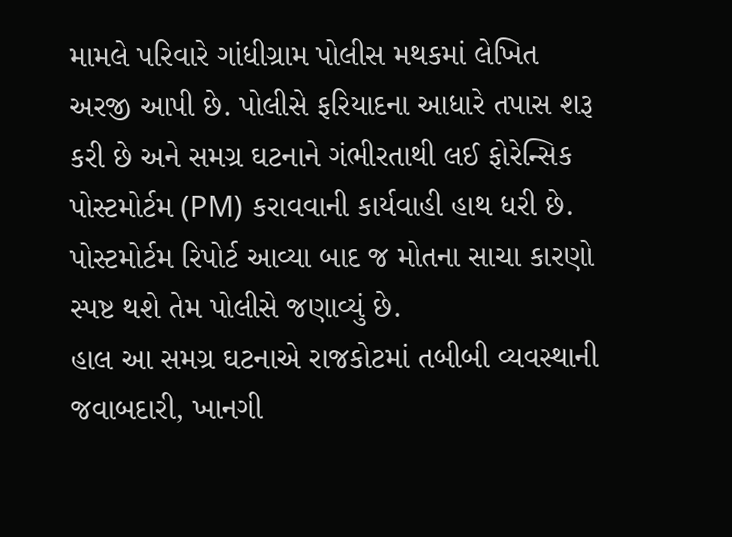મામલે પરિવારે ગાંધીગ્રામ પોલીસ મથકમાં લેખિત અરજી આપી છે. પોલીસે ફરિયાદના આધારે તપાસ શરૂ કરી છે અને સમગ્ર ઘટનાને ગંભીરતાથી લઈ ફોરેન્સિક પોસ્ટમોર્ટમ (PM) કરાવવાની કાર્યવાહી હાથ ધરી છે. પોસ્ટમોર્ટમ રિપોર્ટ આવ્યા બાદ જ મોતના સાચા કારણો સ્પષ્ટ થશે તેમ પોલીસે જણાવ્યું છે.
હાલ આ સમગ્ર ઘટનાએ રાજકોટમાં તબીબી વ્યવસ્થાની જવાબદારી, ખાનગી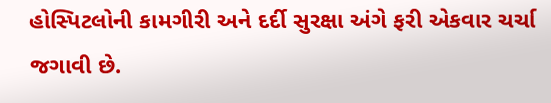હોસ્પિટલોની કામગીરી અને દર્દી સુરક્ષા અંગે ફરી એકવાર ચર્ચા જગાવી છે.